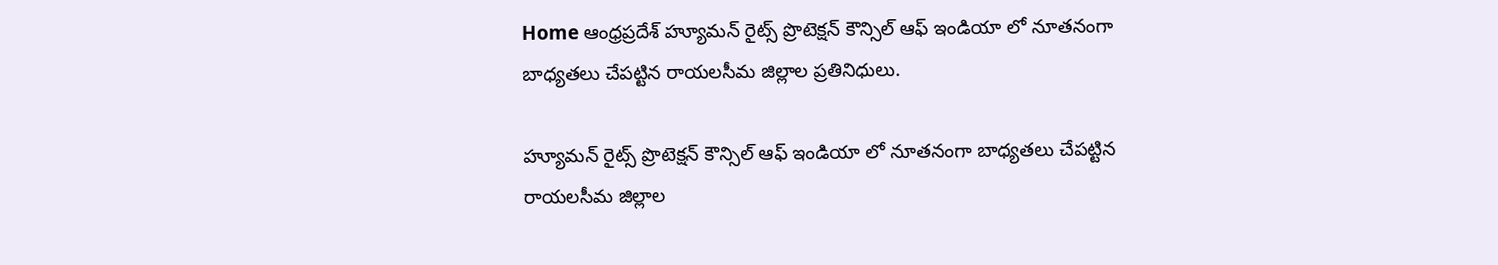Home ఆంధ్రప్రదేశ్ హ్యూమన్ రైట్స్ ప్రొటెక్షన్ కౌన్సిల్ ఆఫ్ ఇండియా లో నూతనంగా బాధ్యతలు చేపట్టిన రాయలసీమ జిల్లాల ప్రతినిధులు.

హ్యూమన్ రైట్స్ ప్రొటెక్షన్ కౌన్సిల్ ఆఫ్ ఇండియా లో నూతనంగా బాధ్యతలు చేపట్టిన రాయలసీమ జిల్లాల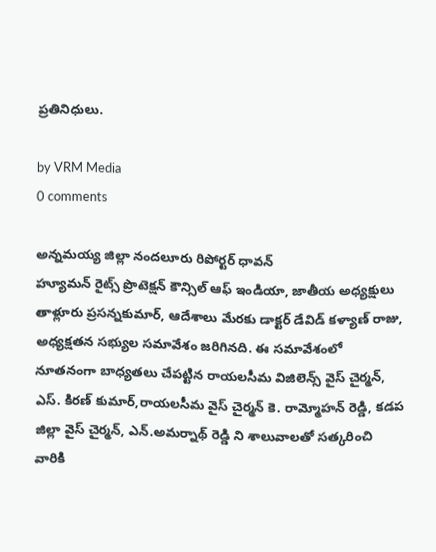ప్రతినిధులు.

by VRM Media
0 comments

అన్నమయ్య జిల్లా నందలూరు రిపోర్టర్ ధావన్
హ్యూమన్ రైట్స్ ప్రొటెక్షన్ కౌన్సిల్ ఆఫ్ ఇండియా, జాతీయ అధ్యక్షులు తాళ్లూరు ప్రసన్నకుమార్, ఆదేశాలు మేరకు డాక్టర్ డేవిడ్ కళ్యాణ్ రాజు, అధ్యక్షతన సభ్యుల సమావేశం జరిగినది. ఈ సమావేశంలో నూతనంగా బాధ్యతలు చేపట్టిన రాయలసీమ విజిలెన్స్ వైస్ చైర్మన్, ఎస్. కిరణ్ కుమార్,రాయలసీమ వైస్ చైర్మన్ కె. రామ్మోహన్ రెడ్డి, కడప జిల్లా వైస్ చైర్మన్, ఎన్.అమర్నాథ్ రెడ్డి ని శాలువాలతో సత్కరించి వారికి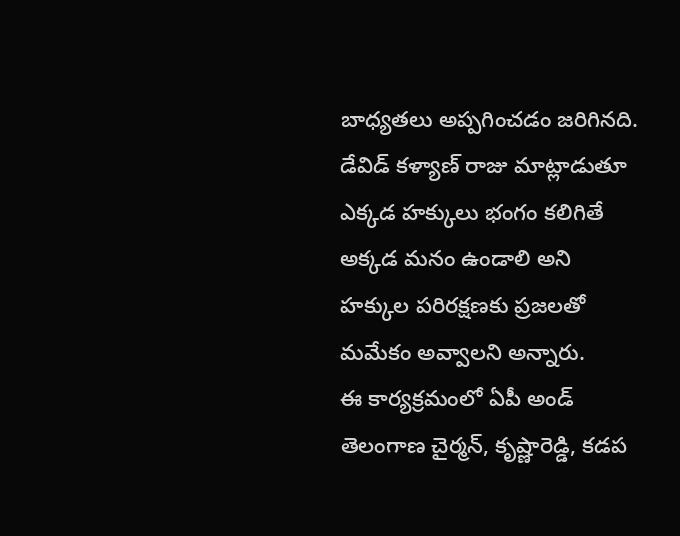బాధ్యతలు అప్పగించడం జరిగినది.
డేవిడ్ కళ్యాణ్ రాజు మాట్లాడుతూ ఎక్కడ హక్కులు భంగం కలిగితే అక్కడ మనం ఉండాలి అని హక్కుల పరిరక్షణకు ప్రజలతో మమేకం అవ్వాలని అన్నారు.
ఈ కార్యక్రమంలో ఏపీ అండ్ తెలంగాణ చైర్మన్, కృష్ణారెడ్డి, కడప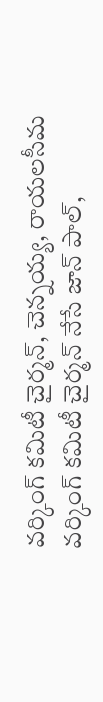వర్కింగ్ కమిటీ చైర్మన్, చెన్నయ్య, రాయలసీమ వర్కింగ్ కమిటీ చైర్మన్ నేసే జాన్ పాల్,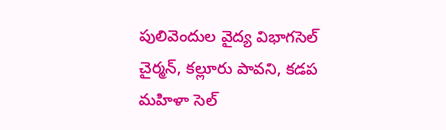పులివెందుల వైద్య విభాగసెల్ చైర్మన్, కల్లూరు పావని, కడప మహిళా సెల్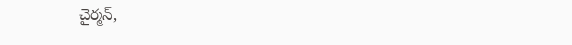చైర్మన్,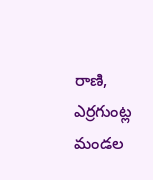రాణి, ఎర్రగుంట్ల మండల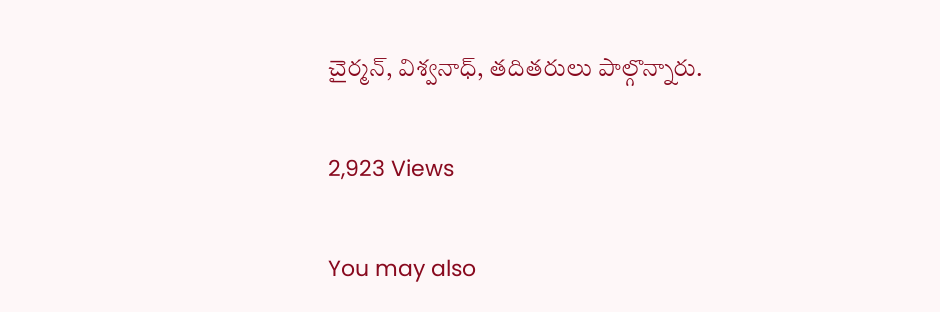చైర్మన్, విశ్వనాధ్, తదితరులు పాల్గొన్నారు.

2,923 Views

You may also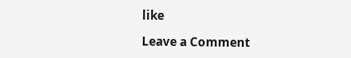like

Leave a Comment